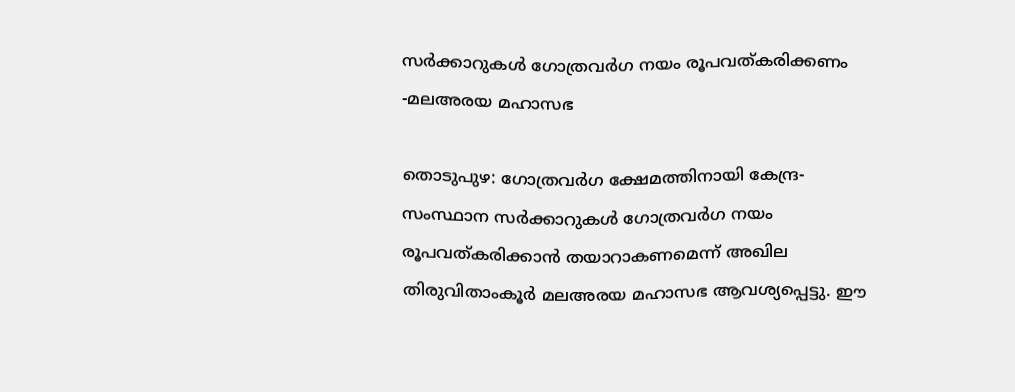സര്‍ക്കാറുകള്‍ ഗോത്രവർഗ നയം രൂപവത്കരിക്കണം -മലഅരയ മഹാസഭ

തൊടുപുഴ: ഗോത്രവർഗ ക്ഷേമത്തിനായി കേന്ദ്ര-സംസ്ഥാന സര്‍ക്കാറുകള്‍ ഗോത്രവർഗ നയം രൂപവത്കരിക്കാന്‍ തയാറാകണമെന്ന് അഖില തിരുവിതാംകൂര്‍ മലഅരയ മഹാസഭ ആവശ്യപ്പെട്ടു. ഈ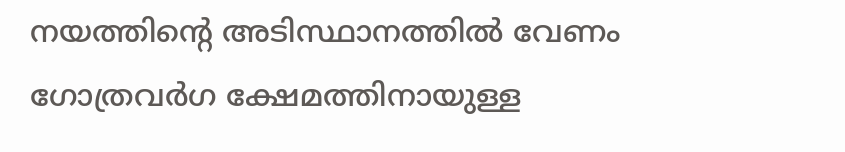നയത്തിന്‍റെ അടിസ്ഥാനത്തില്‍ വേണം ഗോത്രവര്‍ഗ ക്ഷേമത്തിനായുള്ള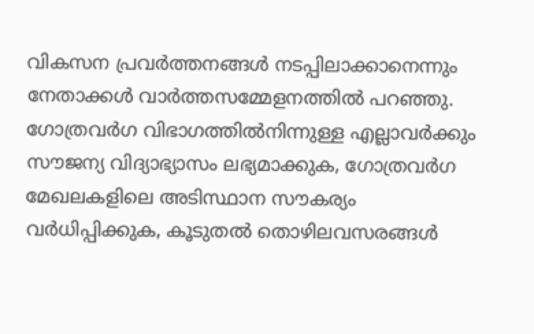വികസന പ്രവര്‍ത്തനങ്ങള്‍ നടപ്പിലാക്കാനെന്നും നേതാക്കള്‍ വാർത്തസമ്മേളനത്തില്‍ പറഞ്ഞു. ഗോത്രവർഗ വിഭാഗത്തില്‍നിന്നുള്ള എല്ലാവര്‍ക്കും സൗജന്യ വിദ്യാഭ്യാസം ലഭ്യമാക്കുക, ഗോത്രവർഗ മേഖലകളിലെ അടിസ്ഥാന സൗകര്യം വർധിപ്പിക്കുക, കൂടുതല്‍ തൊഴിലവസരങ്ങള്‍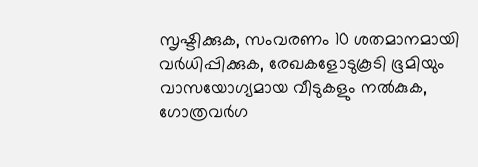സൃഷ്ടിക്കുക, സംവരണം 10 ശതമാനമായി വർധിപ്പിക്കുക, രേഖകളോടുകൂടി ഭൂമിയും വാസയോഗ്യമായ വീടുകളും നല്‍കുക, ഗോത്രവര്‍ഗ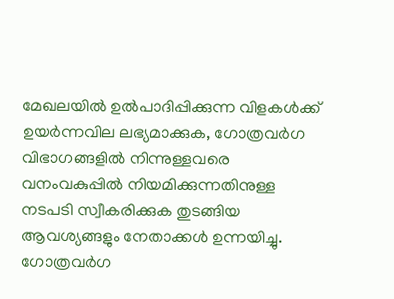മേഖലയില്‍ ഉല്‍പാദിപ്പിക്കുന്ന വിളകള്‍ക്ക് ഉയര്‍ന്നവില ലഭ്യമാക്കുക, ഗോത്രവര്‍ഗ വിഭാഗങ്ങളില്‍ നിന്നുള്ളവരെ വനംവകുപ്പില്‍ നിയമിക്കുന്നതിനുള്ള നടപടി സ്വീകരിക്കുക തുടങ്ങിയ ആവശ്യങ്ങളും നേതാക്കള്‍ ഉന്നയിച്ചു. ഗോത്രവർഗ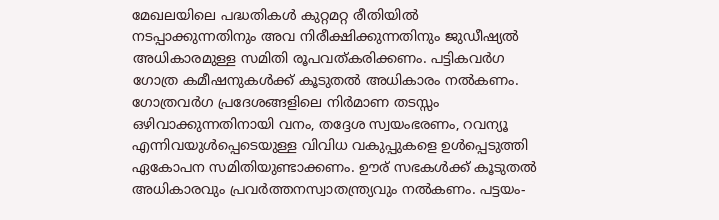മേഖലയിലെ പദ്ധതികള്‍ കുറ്റമറ്റ രീതിയില്‍ നടപ്പാക്കുന്നതിനും അവ നിരീക്ഷിക്കുന്നതിനും ജുഡീഷ്യല്‍ അധികാരമുള്ള സമിതി രൂപവത്കരിക്കണം. പട്ടികവർഗ ഗോത്ര കമീഷനുകള്‍ക്ക് കൂടുതല്‍ അധികാരം നല്‍കണം. ഗോത്രവര്‍ഗ പ്രദേശങ്ങളിലെ നിര്‍മാണ തടസ്സം ഒഴിവാക്കുന്നതിനായി വനം, തദ്ദേശ സ്വയംഭരണം, റവന്യൂ എന്നിവയുള്‍പ്പെടെയുള്ള വിവിധ വകുപ്പുകളെ ഉള്‍പ്പെടുത്തി ഏകോപന സമിതിയുണ്ടാക്കണം. ഊര് സഭകള്‍ക്ക് കൂടുതല്‍ അധികാരവും പ്രവര്‍ത്തനസ്വാതന്ത്ര്യവും നല്‍കണം. പട്ടയം-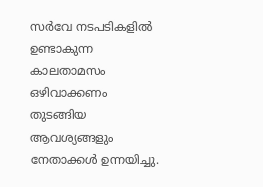സര്‍വേ നടപടികളില്‍ ഉണ്ടാകുന്ന കാലതാമസം ഒഴിവാക്കണം തുടങ്ങിയ ആവശ്യങ്ങളും നേതാക്കള്‍ ഉന്നയിച്ചു.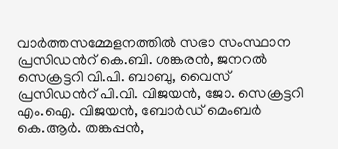വാർത്തസമ്മേളനത്തില്‍ സഭാ സംസ്ഥാന പ്രസിഡന്‍റ് കെ.ബി. ശങ്കരന്‍, ജനറല്‍ സെക്രട്ടറി വി.പി. ബാബു, വൈസ് പ്രസിഡന്‍റ് പി.വി. വിജയന്‍, ജോ. സെക്രട്ടറി എം.ഐ. വിജയന്‍, ബോര്‍ഡ് മെംബര്‍ കെ.ആര്‍. തങ്കപ്പന്‍,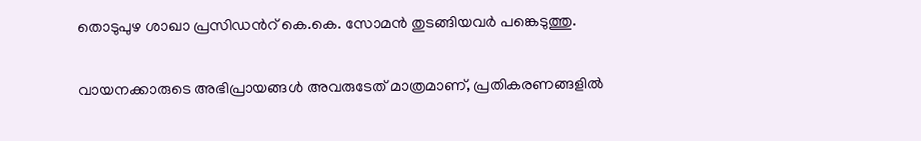തൊടുപുഴ ശാഖാ പ്രസിഡന്‍റ് കെ.കെ. സോമന്‍ തുടങ്ങിയവര്‍ പങ്കെടുത്തു.

വായനക്കാരുടെ അഭിപ്രായങ്ങള്‍ അവരുടേത് മാത്രമാണ്, പ്രതികരണങ്ങളിൽ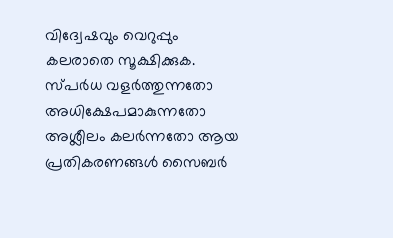വിദ്വേഷവും വെറുപ്പും കലരാതെ സൂക്ഷിക്കുക. സ്പർധ വളർത്തുന്നതോ അധിക്ഷേപമാകുന്നതോ അശ്ലീലം കലർന്നതോ ആയ പ്രതികരണങ്ങൾ സൈബർ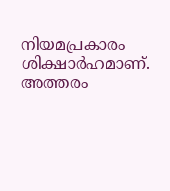നിയമപ്രകാരം ശിക്ഷാർഹമാണ്. അത്തരം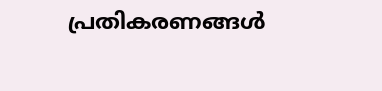പ്രതികരണങ്ങൾ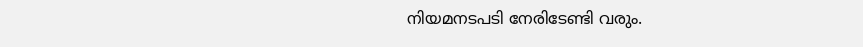നിയമനടപടി നേരിടേണ്ടി വരും.